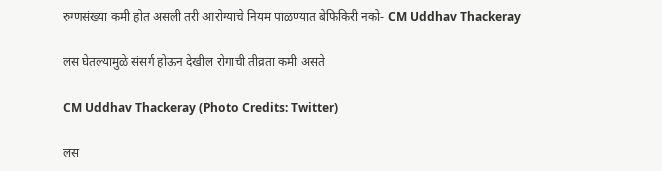रुग्णसंख्या कमी होत असली तरी आरोग्याचे नियम पाळण्यात बेफिकिरी नको- CM Uddhav Thackeray

लस घेतल्यामुळे संसर्ग होऊन देखील रोगाची तीव्रता कमी असते

CM Uddhav Thackeray (Photo Credits: Twitter)

लस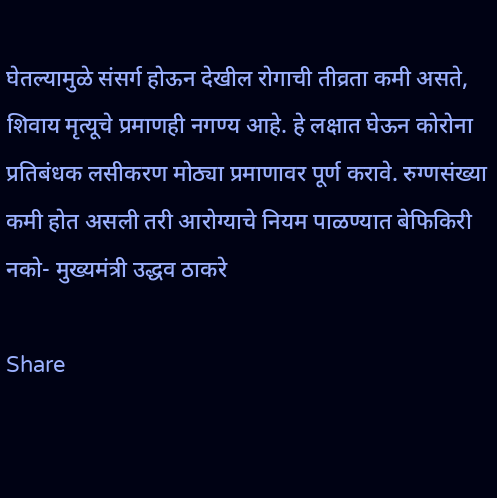घेतल्यामुळे संसर्ग होऊन देखील रोगाची तीव्रता कमी असते, शिवाय मृत्यूचे प्रमाणही नगण्य आहे. हे लक्षात घेऊन कोरोना प्रतिबंधक लसीकरण मोठ्या प्रमाणावर पूर्ण करावे. रुग्णसंख्या कमी होत असली तरी आरोग्याचे नियम पाळण्यात बेफिकिरी नको- मुख्यमंत्री उद्धव ठाकरे

Share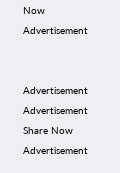Now
Advertisement


Advertisement
Advertisement
Share Now
Advertisement